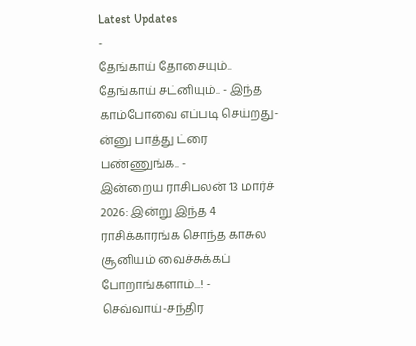Latest Updates
-
தேங்காய் தோசையும்.. தேங்காய் சட்னியும்.. - இந்த காம்போவை எப்படி செய்றது-ன்னு பாத்து ட்ரை பண்ணுங்க.. -
இன்றைய ராசிபலன் 13 மார்ச் 2026: இன்று இந்த 4 ராசிக்காரங்க சொந்த காசுல சூனியம் வைச்சுக்கப் போறாங்களாம்...! -
செவ்வாய்-சந்திர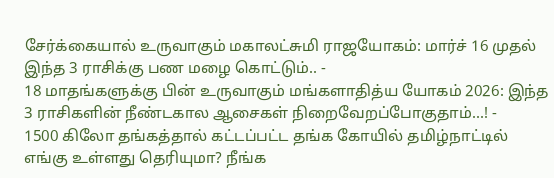சேர்க்கையால் உருவாகும் மகாலட்சுமி ராஜயோகம்: மார்ச் 16 முதல் இந்த 3 ராசிக்கு பண மழை கொட்டும்.. -
18 மாதங்களுக்கு பின் உருவாகும் மங்களாதித்ய யோகம் 2026: இந்த 3 ராசிகளின் நீண்டகால ஆசைகள் நிறைவேறப்போகுதாம்...! -
1500 கிலோ தங்கத்தால் கட்டப்பட்ட தங்க கோயில் தமிழ்நாட்டில் எங்கு உள்ளது தெரியுமா? நீங்க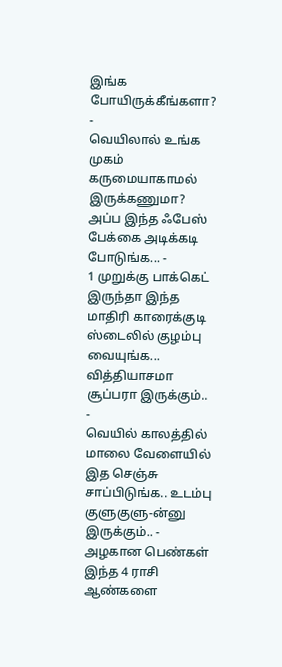இங்க போயிருக்கீங்களா? -
வெயிலால் உங்க முகம் கருமையாகாமல் இருக்கணுமா? அப்ப இந்த ஃபேஸ் பேக்கை அடிக்கடி போடுங்க... -
1 முறுக்கு பாக்கெட் இருந்தா இந்த மாதிரி காரைக்குடி ஸ்டைலில் குழம்பு வையுங்க... வித்தியாசமா சூப்பரா இருக்கும்.. -
வெயில் காலத்தில் மாலை வேளையில் இத செஞ்சு சாப்பிடுங்க.. உடம்பு குளுகுளு-ன்னு இருக்கும்.. -
அழகான பெண்கள் இந்த 4 ராசி ஆண்களை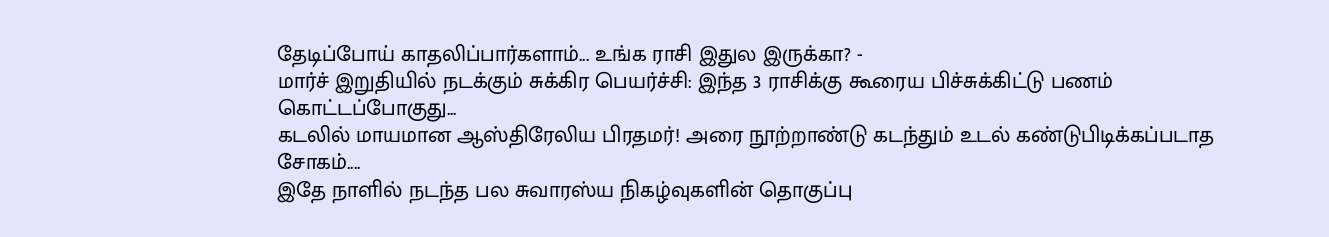தேடிப்போய் காதலிப்பார்களாம்... உங்க ராசி இதுல இருக்கா? -
மார்ச் இறுதியில் நடக்கும் சுக்கிர பெயர்ச்சி: இந்த 3 ராசிக்கு கூரைய பிச்சுக்கிட்டு பணம் கொட்டப்போகுது...
கடலில் மாயமான ஆஸ்திரேலிய பிரதமர்! அரை நூற்றாண்டு கடந்தும் உடல் கண்டுபிடிக்கப்படாத சோகம்....
இதே நாளில் நடந்த பல சுவாரஸ்ய நிகழ்வுகளின் தொகுப்பு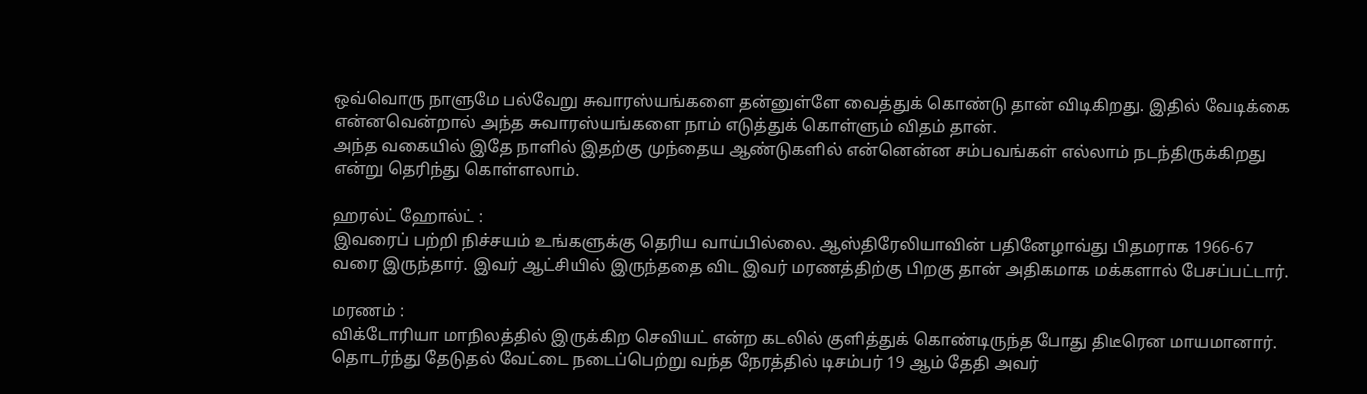ஒவ்வொரு நாளுமே பல்வேறு சுவாரஸ்யங்களை தன்னுள்ளே வைத்துக் கொண்டு தான் விடிகிறது. இதில் வேடிக்கை என்னவென்றால் அந்த சுவாரஸ்யங்களை நாம் எடுத்துக் கொள்ளும் விதம் தான்.
அந்த வகையில் இதே நாளில் இதற்கு முந்தைய ஆண்டுகளில் என்னென்ன சம்பவங்கள் எல்லாம் நடந்திருக்கிறது என்று தெரிந்து கொள்ளலாம்.

ஹரல்ட் ஹோல்ட் :
இவரைப் பற்றி நிச்சயம் உங்களுக்கு தெரிய வாய்பில்லை. ஆஸ்திரேலியாவின் பதினேழாவ்து பிதமராக 1966-67 வரை இருந்தார். இவர் ஆட்சியில் இருந்ததை விட இவர் மரணத்திற்கு பிறகு தான் அதிகமாக மக்களால் பேசப்பட்டார்.

மரணம் :
விக்டோரியா மாநிலத்தில் இருக்கிற செவியட் என்ற கடலில் குளித்துக் கொண்டிருந்த போது திடீரென மாயமானார்.
தொடர்ந்து தேடுதல் வேட்டை நடைப்பெற்று வந்த நேரத்தில் டிசம்பர் 19 ஆம் தேதி அவர்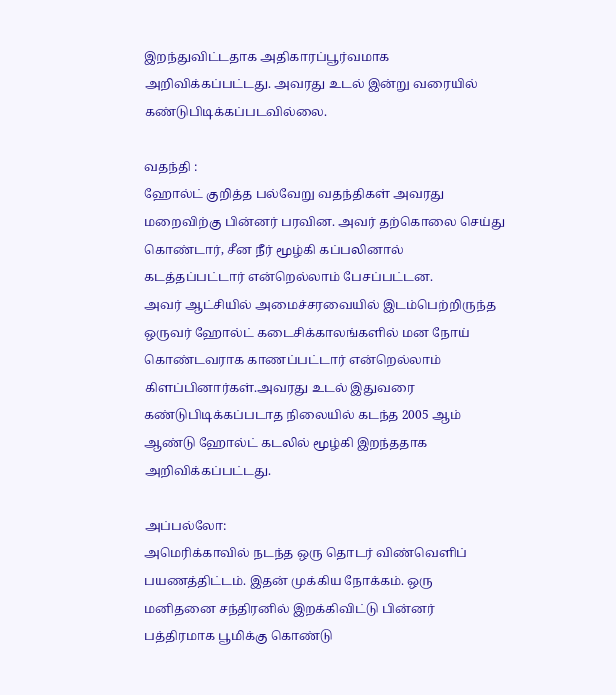இறந்துவிட்டதாக அதிகாரப்பூர்வமாக அறிவிக்கப்பட்டது. அவரது உடல் இன்று வரையில் கண்டுபிடிக்கப்படவில்லை.

வதந்தி :
ஹோல்ட் குறித்த பல்வேறு வதந்திகள் அவரது மறைவிற்கு பின்னர் பரவின. அவர் தற்கொலை செய்து கொண்டார், சீன நீர் மூழ்கி கப்பலினால் கடத்தப்பட்டார் என்றெல்லாம் பேசப்பட்டன.
அவர் ஆட்சியில் அமைச்சரவையில் இடம்பெற்றிருந்த ஒருவர் ஹோல்ட் கடைசிக்காலங்களில் மன நோய் கொண்டவராக காணப்பட்டார் என்றெல்லாம் கிளப்பினார்கள்.அவரது உடல் இதுவரை கண்டுபிடிக்கப்படாத நிலையில் கடந்த 2005 ஆம் ஆண்டு ஹோல்ட் கடலில் மூழ்கி இறந்ததாக அறிவிக்கப்பட்டது.

அப்பல்லோ:
அமெரிக்காவில் நடந்த ஒரு தொடர் விண்வெளிப் பயணத்திட்டம். இதன் முக்கிய நோக்கம். ஒரு மனிதனை சந்திரனில் இறக்கிவிட்டு பின்னர் பத்திரமாக பூமிக்கு கொண்டு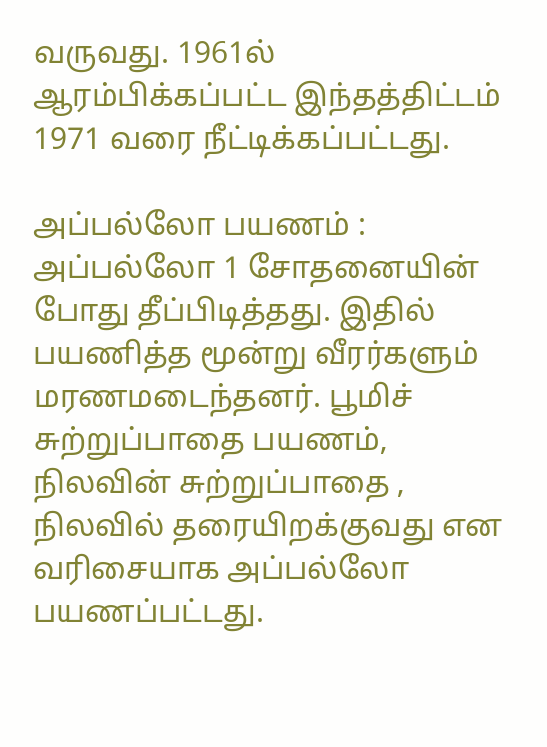வருவது. 1961ல் ஆரம்பிக்கப்பட்ட இந்தத்திட்டம் 1971 வரை நீட்டிக்கப்பட்டது.

அப்பல்லோ பயணம் :
அப்பல்லோ 1 சோதனையின் போது தீப்பிடித்தது. இதில் பயணித்த மூன்று வீரர்களும் மரணமடைந்தனர். பூமிச் சுற்றுப்பாதை பயணம், நிலவின் சுற்றுப்பாதை , நிலவில் தரையிறக்குவது என வரிசையாக அப்பல்லோ பயணப்பட்டது.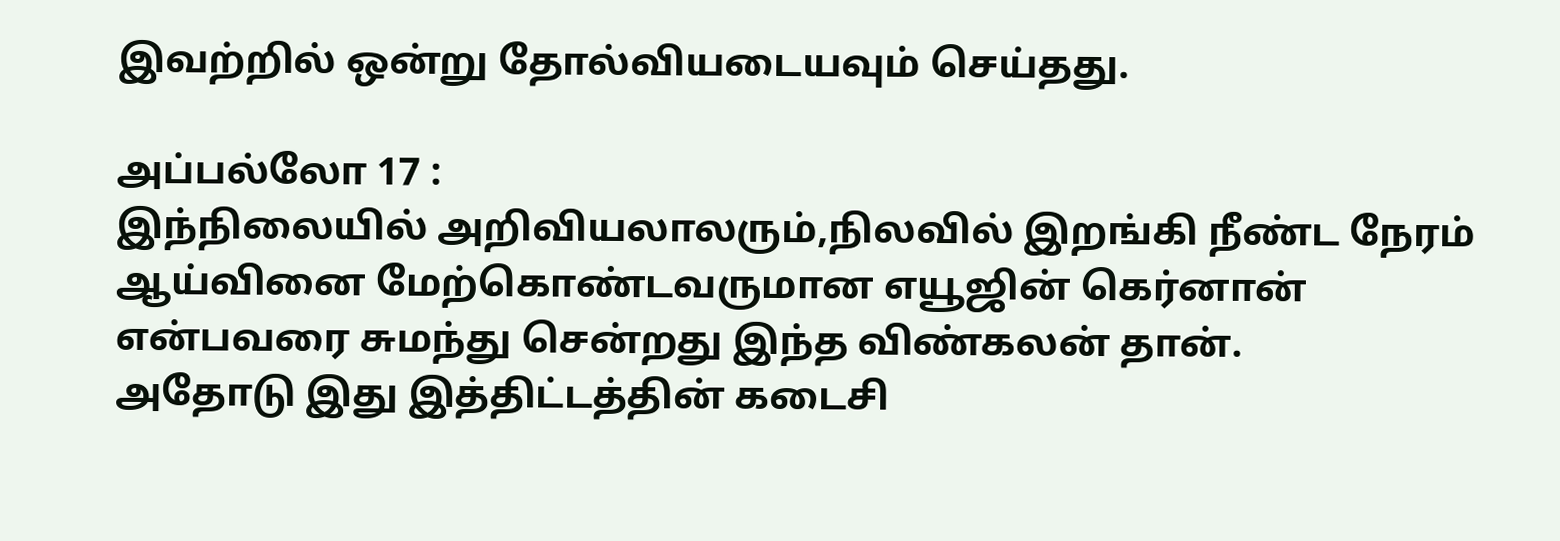இவற்றில் ஒன்று தோல்வியடையவும் செய்தது.

அப்பல்லோ 17 :
இந்நிலையில் அறிவியலாலரும்,நிலவில் இறங்கி நீண்ட நேரம் ஆய்வினை மேற்கொண்டவருமான எயூஜின் கெர்னான் என்பவரை சுமந்து சென்றது இந்த விண்கலன் தான்.
அதோடு இது இத்திட்டத்தின் கடைசி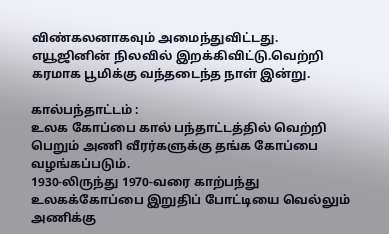விண்கலனாகவும் அமைந்துவிட்டது. எயூஜினின் நிலவில் இறக்கிவிட்டு.வெற்றி கரமாக பூமிக்கு வந்தடைந்த நாள் இன்று.

கால்பந்தாட்டம் :
உலக கோப்பை கால் பந்தாட்டத்தில் வெற்றி பெறும் அணி வீரர்களுக்கு தங்க கோப்பை வழங்கப்படும்.
1930-லிருந்து 1970-வரை காற்பந்து உலகக்கோப்பை இறுதிப் போட்டியை வெல்லும் அணிக்கு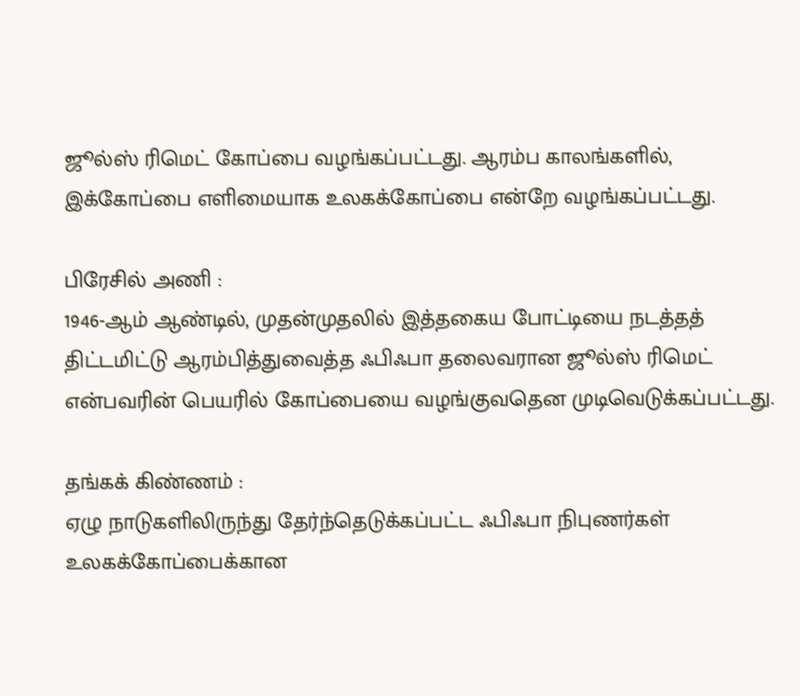ஜூல்ஸ் ரிமெட் கோப்பை வழங்கப்பட்டது. ஆரம்ப காலங்களில், இக்கோப்பை எளிமையாக உலகக்கோப்பை என்றே வழங்கப்பட்டது.

பிரேசில் அணி :
1946-ஆம் ஆண்டில், முதன்முதலில் இத்தகைய போட்டியை நடத்தத் திட்டமிட்டு ஆரம்பித்துவைத்த ஃபிஃபா தலைவரான ஜூல்ஸ் ரிமெட் என்பவரின் பெயரில் கோப்பையை வழங்குவதென முடிவெடுக்கப்பட்டது.

தங்கக் கிண்ணம் :
ஏழு நாடுகளிலிருந்து தேர்ந்தெடுக்கப்பட்ட ஃபிஃபா நிபுணர்கள் உலகக்கோப்பைக்கான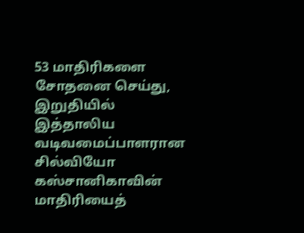53 மாதிரிகளை சோதனை செய்து, இறுதியில் இத்தாலிய வடிவமைப்பாளரான சில்வியோ கஸ்சானிகாவின் மாதிரியைத்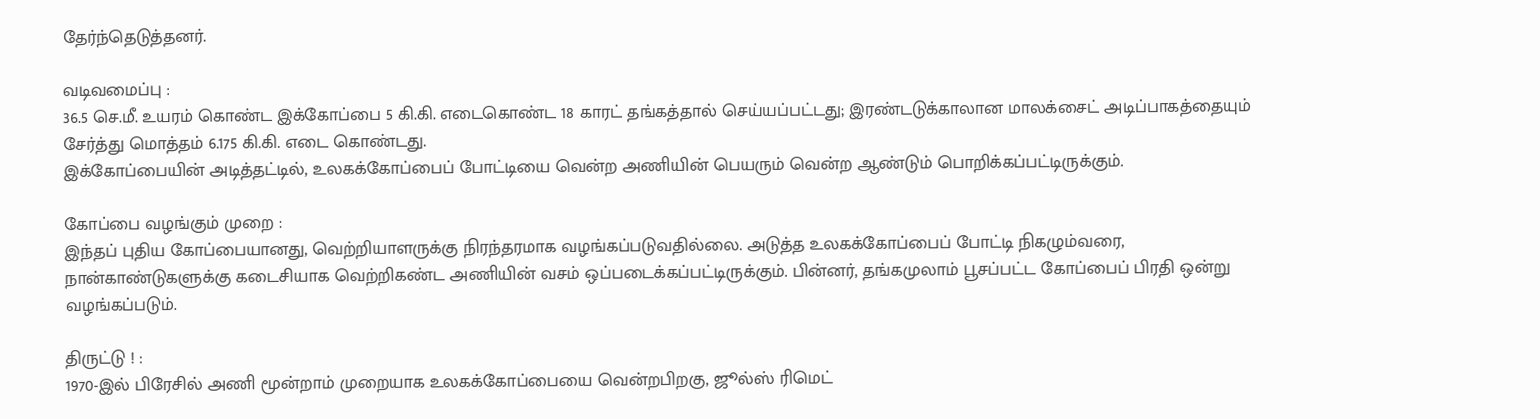தேர்ந்தெடுத்தனர்.

வடிவமைப்பு :
36.5 செ.மீ. உயரம் கொண்ட இக்கோப்பை 5 கி.கி. எடைகொண்ட 18 காரட் தங்கத்தால் செய்யப்பட்டது; இரண்டடுக்காலான மாலக்சைட் அடிப்பாகத்தையும் சேர்த்து மொத்தம் 6.175 கி.கி. எடை கொண்டது.
இக்கோப்பையின் அடித்தட்டில், உலகக்கோப்பைப் போட்டியை வென்ற அணியின் பெயரும் வென்ற ஆண்டும் பொறிக்கப்பட்டிருக்கும்.

கோப்பை வழங்கும் முறை :
இந்தப் புதிய கோப்பையானது, வெற்றியாளருக்கு நிரந்தரமாக வழங்கப்படுவதில்லை. அடுத்த உலகக்கோப்பைப் போட்டி நிகழும்வரை, நான்காண்டுகளுக்கு கடைசியாக வெற்றிகண்ட அணியின் வசம் ஒப்படைக்கப்பட்டிருக்கும். பின்னர், தங்கமுலாம் பூசப்பட்ட கோப்பைப் பிரதி ஒன்று வழங்கப்படும்.

திருட்டு ! :
1970-இல் பிரேசில் அணி மூன்றாம் முறையாக உலகக்கோப்பையை வென்றபிறகு, ஜூல்ஸ் ரிமெட்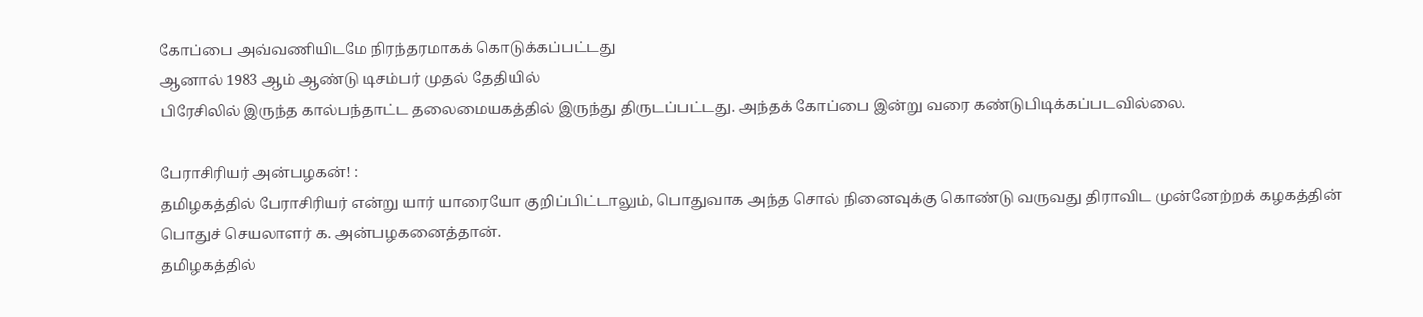கோப்பை அவ்வணியிடமே நிரந்தரமாகக் கொடுக்கப்பட்டது
ஆனால் 1983 ஆம் ஆண்டு டிசம்பர் முதல் தேதியில்
பிரேசிலில் இருந்த கால்பந்தாட்ட தலைமையகத்தில் இருந்து திருடப்பட்டது. அந்தக் கோப்பை இன்று வரை கண்டுபிடிக்கப்படவில்லை.

பேராசிரியர் அன்பழகன்! :
தமிழகத்தில் பேராசிரியர் என்று யார் யாரையோ குறிப்பிட்டாலும், பொதுவாக அந்த சொல் நினைவுக்கு கொண்டு வருவது திராவிட முன்னேற்றக் கழகத்தின் பொதுச் செயலாளர் க. அன்பழகனைத்தான்.
தமிழகத்தில்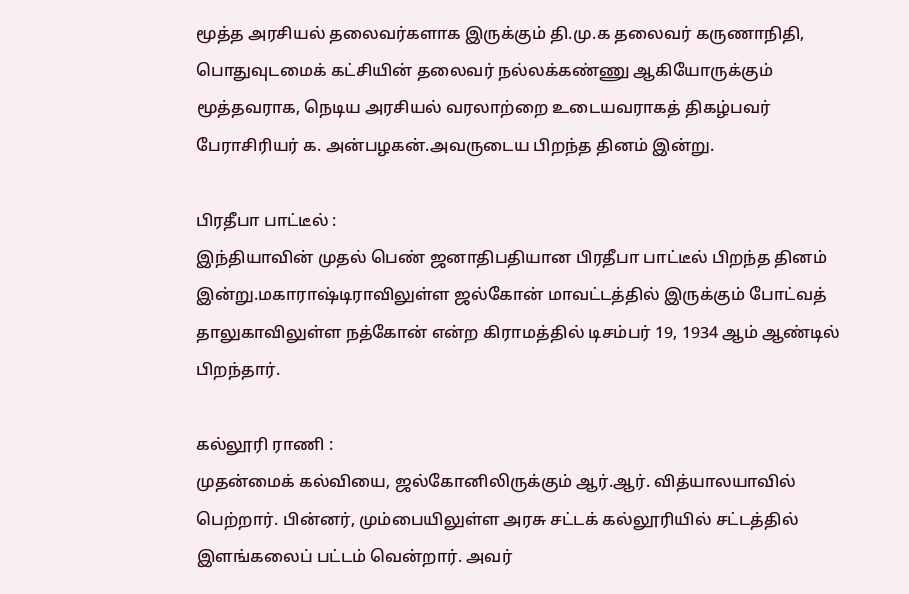மூத்த அரசியல் தலைவர்களாக இருக்கும் தி.மு.க தலைவர் கருணாநிதி, பொதுவுடமைக் கட்சியின் தலைவர் நல்லக்கண்ணு ஆகியோருக்கும் மூத்தவராக, நெடிய அரசியல் வரலாற்றை உடையவராகத் திகழ்பவர் பேராசிரியர் க. அன்பழகன்.அவருடைய பிறந்த தினம் இன்று.

பிரதீபா பாட்டீல் :
இந்தியாவின் முதல் பெண் ஜனாதிபதியான பிரதீபா பாட்டீல் பிறந்த தினம் இன்று.மகாராஷ்டிராவிலுள்ள ஜல்கோன் மாவட்டத்தில் இருக்கும் போட்வத் தாலுகாவிலுள்ள நத்கோன் என்ற கிராமத்தில் டிசம்பர் 19, 1934 ஆம் ஆண்டில் பிறந்தார்.

கல்லூரி ராணி :
முதன்மைக் கல்வியை, ஜல்கோனிலிருக்கும் ஆர்.ஆர். வித்யாலயாவில் பெற்றார். பின்னர், மும்பையிலுள்ள அரசு சட்டக் கல்லூரியில் சட்டத்தில் இளங்கலைப் பட்டம் வென்றார். அவர்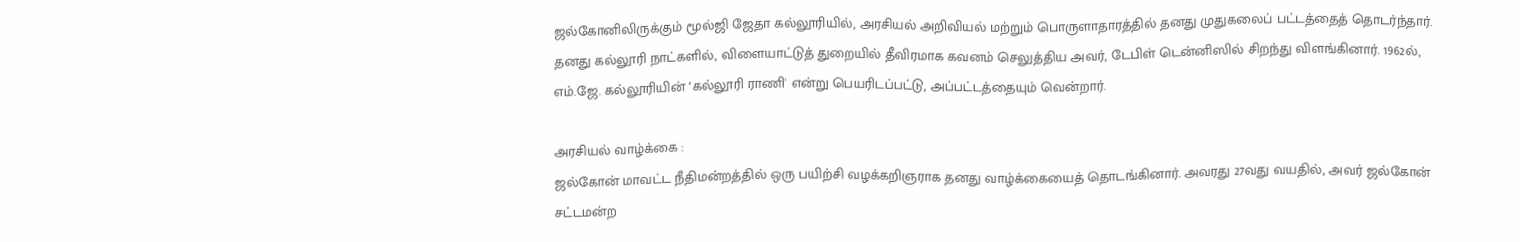ஜல்கோனிலிருக்கும் மூல்ஜி ஜேதா கல்லூரியில், அரசியல் அறிவியல் மற்றும் பொருளாதாரத்தில் தனது முதுகலைப் பட்டத்தைத் தொடர்ந்தார்.
தனது கல்லூரி நாட்களில், விளையாட்டுத் துறையில் தீவிரமாக கவனம் செலுத்திய அவர், டேபிள் டென்னிஸில் சிறந்து விளங்கினார். 1962ல், எம்.ஜே. கல்லூரியின் ‘கல்லூரி ராணி' என்று பெயரிடப்பட்டு, அப்பட்டத்தையும் வென்றார்.

அரசியல் வாழ்க்கை :
ஜல்கோன் மாவட்ட நீதிமன்றத்தில் ஒரு பயிற்சி வழக்கறிஞராக தனது வாழ்க்கையைத் தொடங்கினார். அவரது 27வது வயதில், அவர் ஜல்கோன் சட்டமன்ற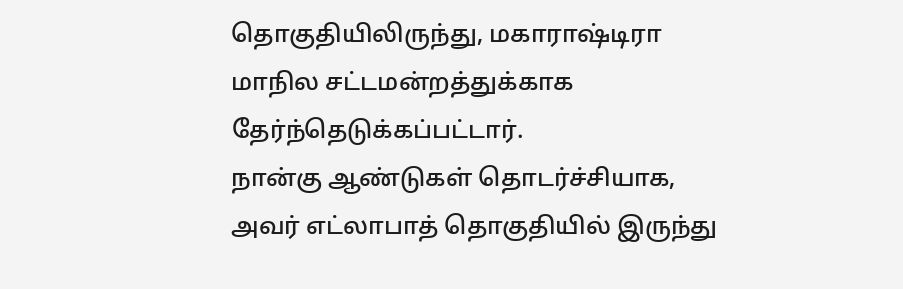தொகுதியிலிருந்து, மகாராஷ்டிரா மாநில சட்டமன்றத்துக்காக தேர்ந்தெடுக்கப்பட்டார்.
நான்கு ஆண்டுகள் தொடர்ச்சியாக, அவர் எட்லாபாத் தொகுதியில் இருந்து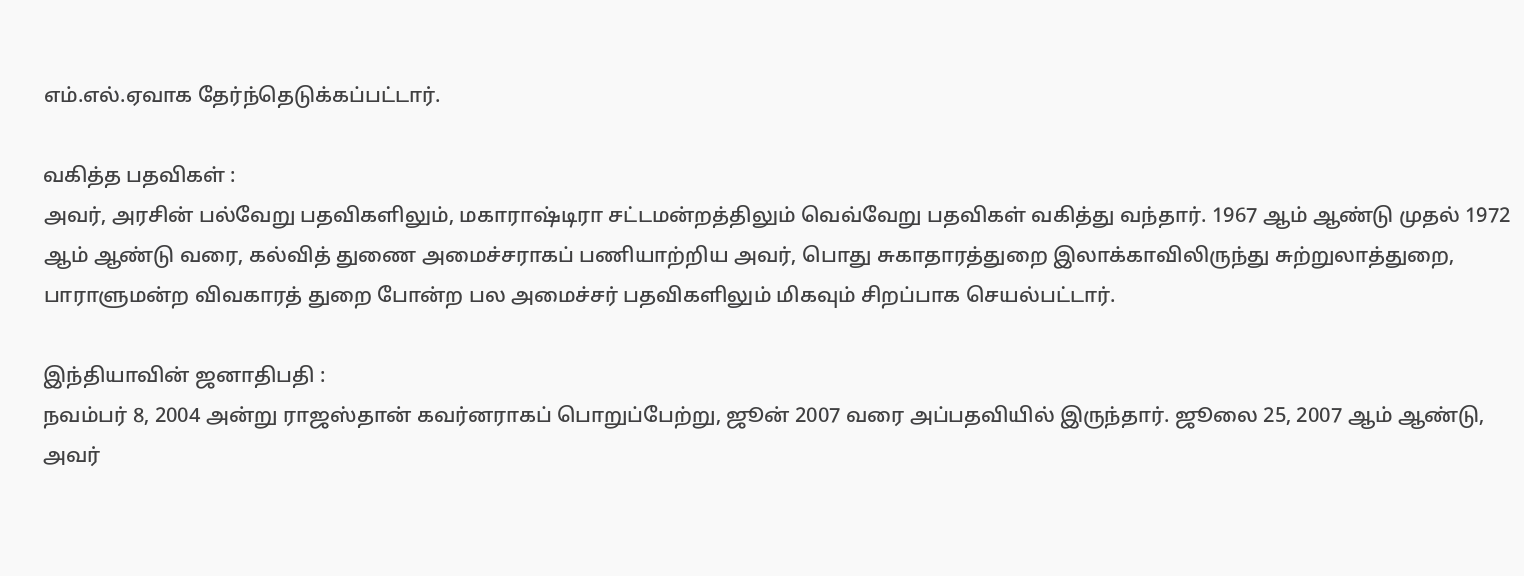எம்.எல்.ஏவாக தேர்ந்தெடுக்கப்பட்டார்.

வகித்த பதவிகள் :
அவர், அரசின் பல்வேறு பதவிகளிலும், மகாராஷ்டிரா சட்டமன்றத்திலும் வெவ்வேறு பதவிகள் வகித்து வந்தார். 1967 ஆம் ஆண்டு முதல் 1972 ஆம் ஆண்டு வரை, கல்வித் துணை அமைச்சராகப் பணியாற்றிய அவர், பொது சுகாதாரத்துறை இலாக்காவிலிருந்து சுற்றுலாத்துறை, பாராளுமன்ற விவகாரத் துறை போன்ற பல அமைச்சர் பதவிகளிலும் மிகவும் சிறப்பாக செயல்பட்டார்.

இந்தியாவின் ஜனாதிபதி :
நவம்பர் 8, 2004 அன்று ராஜஸ்தான் கவர்னராகப் பொறுப்பேற்று, ஜூன் 2007 வரை அப்பதவியில் இருந்தார். ஜூலை 25, 2007 ஆம் ஆண்டு, அவர்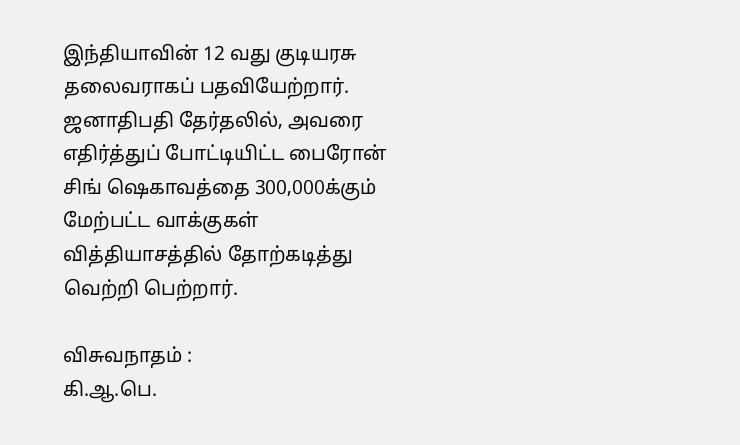இந்தியாவின் 12 வது குடியரசு தலைவராகப் பதவியேற்றார். ஜனாதிபதி தேர்தலில், அவரை எதிர்த்துப் போட்டியிட்ட பைரோன் சிங் ஷெகாவத்தை 300,000க்கும் மேற்பட்ட வாக்குகள் வித்தியாசத்தில் தோற்கடித்து வெற்றி பெற்றார்.

விசுவநாதம் :
கி.ஆ.பெ.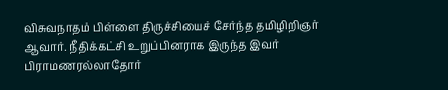விசுவநாதம் பிள்ளை திருச்சியைச் சேர்ந்த தமிழிறிஞர் ஆவார். நீதிக்கட்சி உறுப்பினராக இருந்த இவர் பிராமணரல்லாதோர்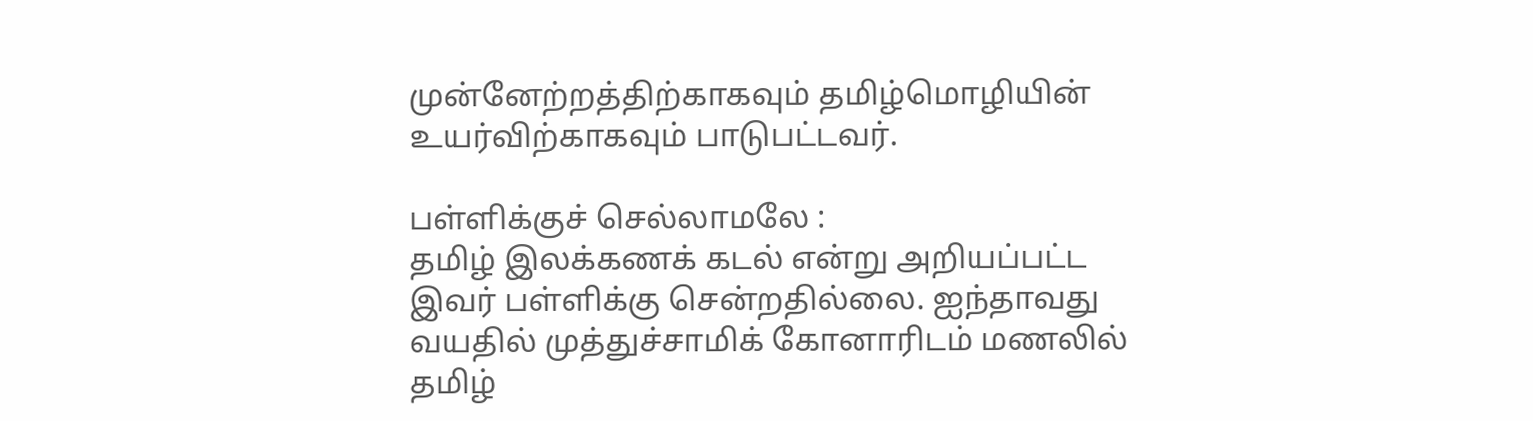முன்னேற்றத்திற்காகவும் தமிழ்மொழியின் உயர்விற்காகவும் பாடுபட்டவர்.

பள்ளிக்குச் செல்லாமலே :
தமிழ் இலக்கணக் கடல் என்று அறியப்பட்ட இவர் பள்ளிக்கு சென்றதில்லை. ஐந்தாவது வயதில் முத்துச்சாமிக் கோனாரிடம் மணலில் தமிழ்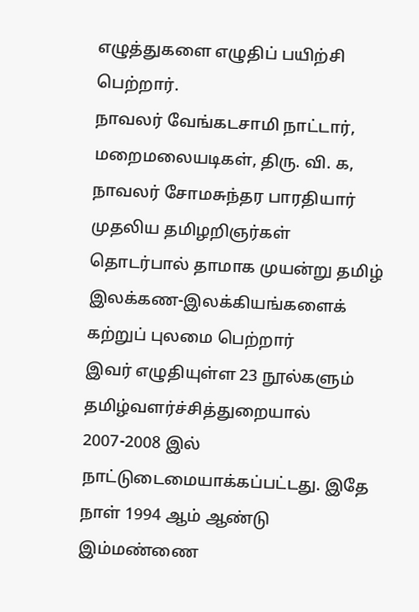எழுத்துகளை எழுதிப் பயிற்சி பெற்றார்.
நாவலர் வேங்கடசாமி நாட்டார், மறைமலையடிகள், திரு. வி. க, நாவலர் சோமசுந்தர பாரதியார் முதலிய தமிழறிஞர்கள் தொடர்பால் தாமாக முயன்று தமிழ் இலக்கண-இலக்கியங்களைக் கற்றுப் புலமை பெற்றார்
இவர் எழுதியுள்ள 23 நூல்களும் தமிழ்வளர்ச்சித்துறையால் 2007-2008 இல் நாட்டுடைமையாக்கப்பட்டது. இதே நாள் 1994 ஆம் ஆண்டு இம்மண்ணை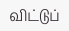விட்டுப்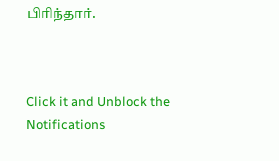பிரிந்தார்.



Click it and Unblock the Notifications